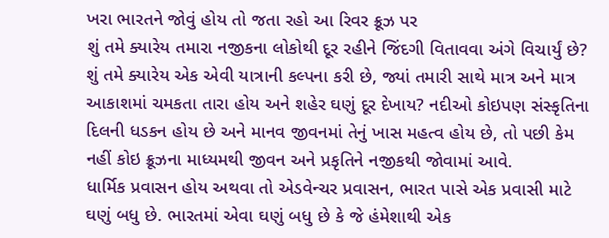ખરા ભારતને જોવું હોય તો જતા રહો આ રિવર ક્રૂઝ પર
શું તમે ક્યારેય તમારા નજીકના લોકોથી દૂર રહીને જિંદગી વિતાવવા અંગે વિચાર્યું છે? શું તમે ક્યારેય એક એવી યાત્રાની કલ્પના કરી છે, જ્યાં તમારી સાથે માત્ર અને માત્ર આકાશમાં ચમકતા તારા હોય અને શહેર ઘણું દૂર દેખાય? નદીઓ કોઇપણ સંસ્કૃતિના દિલની ધડકન હોય છે અને માનવ જીવનમાં તેનું ખાસ મહત્વ હોય છે, તો પછી કેમ નહીં કોઇ ક્રૂઝના માધ્યમથી જીવન અને પ્રકૃતિને નજીકથી જોવામાં આવે.
ધાર્મિક પ્રવાસન હોય અથવા તો એડવેન્ચર પ્રવાસન, ભારત પાસે એક પ્રવાસી માટે ઘણું બધુ છે. ભારતમાં એવા ઘણું બધુ છે કે જે હંમેશાથી એક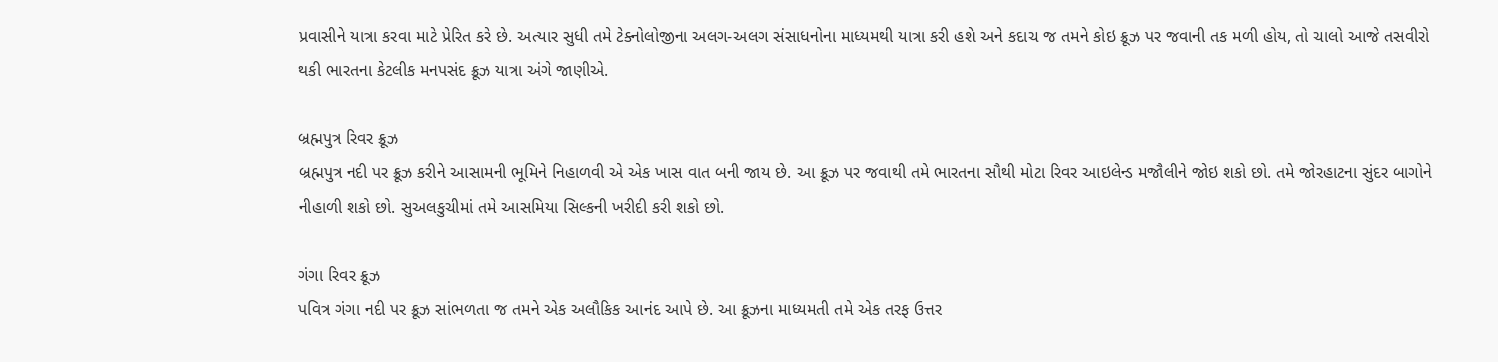પ્રવાસીને યાત્રા કરવા માટે પ્રેરિત કરે છે. અત્યાર સુધી તમે ટેક્નોલોજીના અલગ-અલગ સંસાધનોના માધ્યમથી યાત્રા કરી હશે અને કદાચ જ તમને કોઇ ક્રૂઝ પર જવાની તક મળી હોય, તો ચાલો આજે તસવીરો થકી ભારતના કેટલીક મનપસંદ ક્રૂઝ યાત્રા અંગે જાણીએ.

બ્રહ્મપુત્ર રિવર ક્રૂઝ
બ્રહ્મપુત્ર નદી પર ક્રૂઝ કરીને આસામની ભૂમિને નિહાળવી એ એક ખાસ વાત બની જાય છે. આ ક્રૂઝ પર જવાથી તમે ભારતના સૌથી મોટા રિવર આઇલેન્ડ મજૌલીને જોઇ શકો છો. તમે જોરહાટના સુંદર બાગોને નીહાળી શકો છો. સુઅલકુચીમાં તમે આસમિયા સિલ્કની ખરીદી કરી શકો છો.

ગંગા રિવર ક્રૂઝ
પવિત્ર ગંગા નદી પર ક્રૂઝ સાંભળતા જ તમને એક અલૌકિક આનંદ આપે છે. આ ક્રૂઝના માધ્યમતી તમે એક તરફ ઉત્તર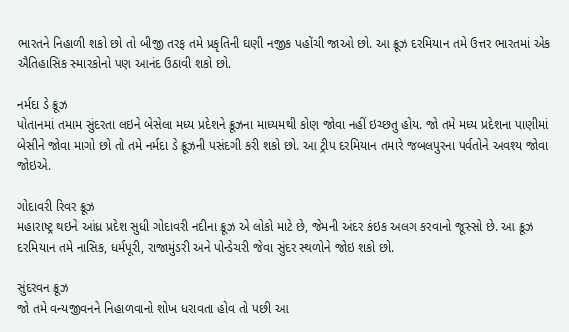ભારતને નિહાળી શકો છો તો બીજી તરફ તમે પ્રકૃતિની ઘણી નજીક પહોંચી જાઓ છો. આ ક્રૂઝ દરમિયાન તમે ઉત્તર ભારતમાં એક ઐતિહાસિક સ્મારકોનો પણ આનંદ ઉઠાવી શકો છો.

નર્મદા ડે ક્રૂઝ
પોતાનમાં તમામ સુંદરતા લઇને બેસેલા મધ્ય પ્રદેશને ક્રૂઝના માધ્યમથી કોણ જોવા નહીં ઇચ્છતુ હોય. જો તમે મધ્ય પ્રદેશના પાણીમાં બેસીને જોવા માગો છો તો તમે નર્મદા ડે ક્રૂઝની પસંદગી કરી શકો છો. આ ટ્રીપ દરમિયાન તમારે જબલપુરના પર્વતોને અવશ્ય જોવા જોઇએ.

ગોદાવરી રિવર ક્રૂઝ
મહારાષ્ટ્ર થઇને આંધ્ર પ્રદેશ સુધી ગોદાવરી નદીના ક્રૂઝ એ લોકો માટે છે, જેમની અંદર કંઇક અલગ કરવાનો જૂસ્સો છે. આ ક્રૂઝ દરમિયાન તમે નાસિક, ધર્મપૂરી, રાજામુંડરી અને પોન્ડેચરી જેવા સુંદર સ્થળોને જોઇ શકો છો.

સુંદરવન ક્રૂઝ
જો તમે વન્યજીવનને નિહાળવાનો શોખ ધરાવતા હોવ તો પછી આ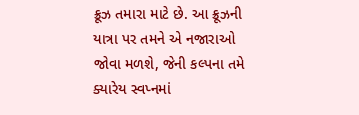ક્રૂઝ તમારા માટે છે. આ ક્રૂઝની યાત્રા પર તમને એ નજારાઓ જોવા મળશે, જેની કલ્પના તમે ક્યારેય સ્વપ્નમાં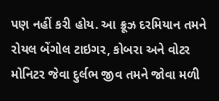પણ નહીં કરી હોય. આ ક્રૂઝ દરમિયાન તમને રોયલ બેંગોલ ટાઇગર, કોબરા અને વોટર મોનિટર જેવા દુર્લભ જીવ તમને જોવા મળી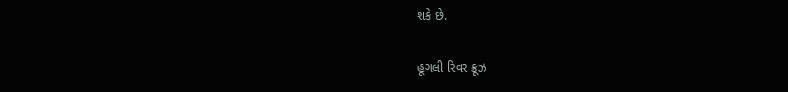શકે છે.

હૂગલી રિવર ક્રૂઝ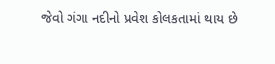જેવો ગંગા નદીનો પ્રવેશ કોલકતામાં થાય છે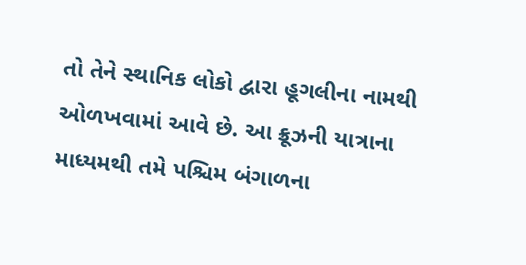તો તેને સ્થાનિક લોકો દ્વારા હૂગલીના નામથી ઓળખવામાં આવે છે. આ ક્રૂઝની યાત્રાના માધ્યમથી તમે પશ્ચિમ બંગાળના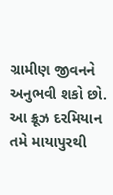ગ્રામીણ જીવનને અનુભવી શકો છો. આ ક્રૂઝ દરમિયાન તમે માયાપુરથી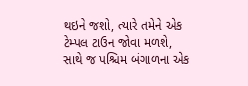થઇને જશો, ત્યારે તમેને એક ટેમ્પલ ટાઉન જોવા મળશે, સાથે જ પશ્ચિમ બંગાળના એક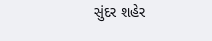સુંદર શહેર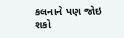કલનાને પણ જોઇ શકો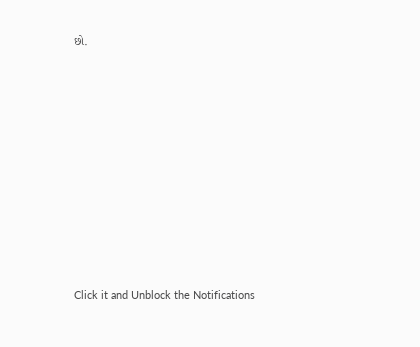છો.












Click it and Unblock the Notifications